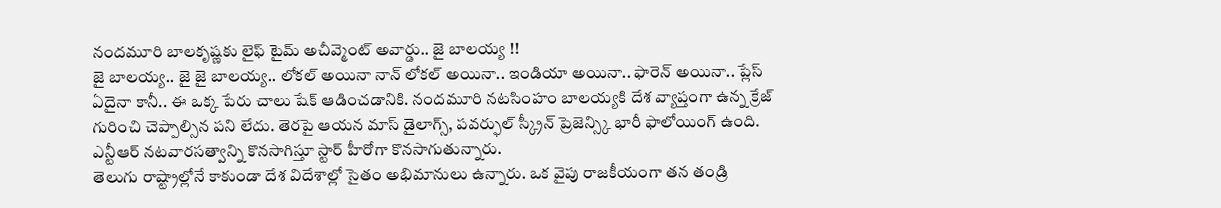నందమూరి బాలకృష్ణకు లైఫ్ టైమ్ అచీవ్మెంట్ అవార్డు.. జై బాలయ్య !!
జై బాలయ్య.. జై జై బాలయ్య.. లోకల్ అయినా నాన్ లోకల్ అయినా.. ఇండియా అయినా.. ఫారెన్ అయినా.. ప్లేస్ ఏదైనా కానీ.. ఈ ఒక్క పేరు చాలు షేక్ ఆడించడానికి. నందమూరి నటసింహం బాలయ్యకి దేశ వ్యాప్తంగా ఉన్న క్రేజ్ గురించి చెప్పాల్సిన పని లేదు. తెరపై ఆయన మాస్ డైలాగ్స్, పవర్ఫుల్ స్క్రీన్ ప్రెజెన్స్కి భారీ ఫాలోయింగ్ ఉంది. ఎన్టీఆర్ నటవారసత్వాన్ని కొనసాగిస్తూ స్టార్ హీరోగా కొనసాగుతున్నారు.
తెలుగు రాష్ట్రాల్లోనే కాకుండా దేశ విదేశాల్లో సైతం అభిమానులు ఉన్నారు. ఒక వైపు రాజకీయంగా తన తండ్రి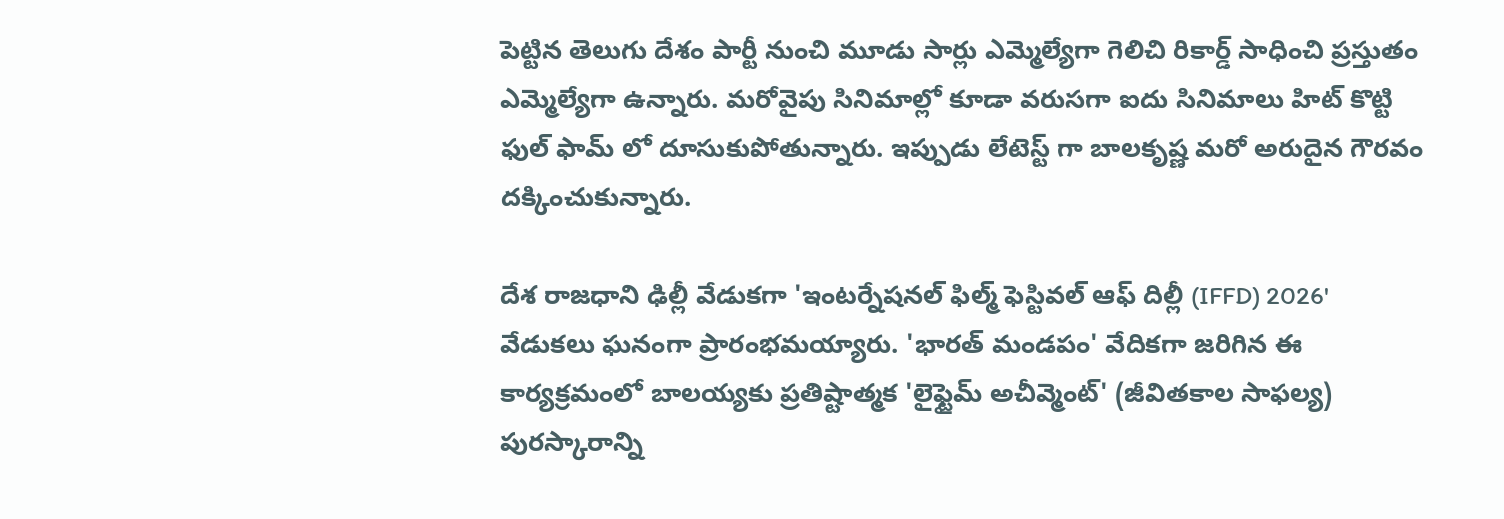పెట్టిన తెలుగు దేశం పార్టీ నుంచి మూడు సార్లు ఎమ్మెల్యేగా గెలిచి రికార్డ్ సాధించి ప్రస్తుతం ఎమ్మెల్యేగా ఉన్నారు. మరోవైపు సినిమాల్లో కూడా వరుసగా ఐదు సినిమాలు హిట్ కొట్టి ఫుల్ ఫామ్ లో దూసుకుపోతున్నారు. ఇప్పుడు లేటెస్ట్ గా బాలకృష్ణ మరో అరుదైన గౌరవం దక్కించుకున్నారు.

దేశ రాజధాని ఢిల్లీ వేడుకగా 'ఇంటర్నేషనల్ ఫిల్మ్ ఫెస్టివల్ ఆఫ్ దిల్లీ (IFFD) 2026' వేడుకలు ఘనంగా ప్రారంభమయ్యారు. 'భారత్ మండపం' వేదికగా జరిగిన ఈ కార్యక్రమంలో బాలయ్యకు ప్రతిష్టాత్మక 'లైఫ్టైమ్ అచీవ్మెంట్' (జీవితకాల సాఫల్య) పురస్కారాన్ని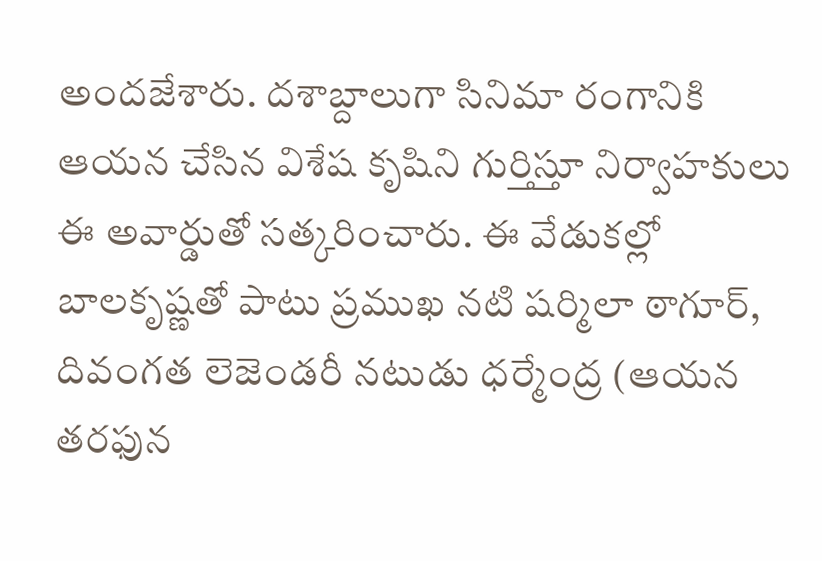అందజేశారు. దశాబ్దాలుగా సినిమా రంగానికి ఆయన చేసిన విశేష కృషిని గుర్తిస్తూ నిర్వాహకులు ఈ అవార్డుతో సత్కరించారు. ఈ వేడుకల్లో బాలకృష్ణతో పాటు ప్రముఖ నటి షర్మిలా ఠాగూర్, దివంగత లెజెండరీ నటుడు ధర్మేంద్ర (ఆయన తరఫున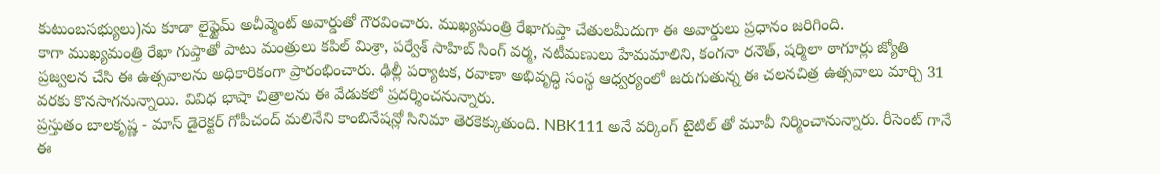కుటుంబసభ్యులు)ను కూడా లైఫ్టైమ్ అచీవ్మెంట్ అవార్డుతో గౌరవించారు. ముఖ్యమంత్రి రేఖాగుప్తా చేతులమీదుగా ఈ అవార్డులు ప్రధానం జరిగింది.
కాగా ముఖ్యమంత్రి రేఖా గుప్తాతో పాటు మంత్రులు కపిల్ మిశ్రా, పర్వేశ్ సాహిబ్ సింగ్ వర్మ, నటీమణులు హేమమాలిని, కంగనా రనౌత్, షర్మిలా ఠాగూర్లు జ్యోతి ప్రజ్వలన చేసి ఈ ఉత్సవాలను అధికారికంగా ప్రారంభించారు. ఢిల్లీ పర్యాటక, రవాణా అభివృద్ధి సంస్థ ఆధ్వర్యంలో జరుగుతున్న ఈ చలనచిత్ర ఉత్సవాలు మార్చి 31 వరకు కొనసాగనున్నాయి. వివిధ భాషా చిత్రాలను ఈ వేడుకలో ప్రదర్శించనున్నారు.
ప్రస్తుతం బాలకృష్ణ - మాస్ డైరెక్టర్ గోపీచంద్ మలినేని కాంబినేషన్లో సినిమా తెరకెక్కుతుంది. NBK111 అనే వర్కింగ్ టైటిల్ తో మూవీ నిర్మించానున్నారు. రీసెంట్ గానే ఈ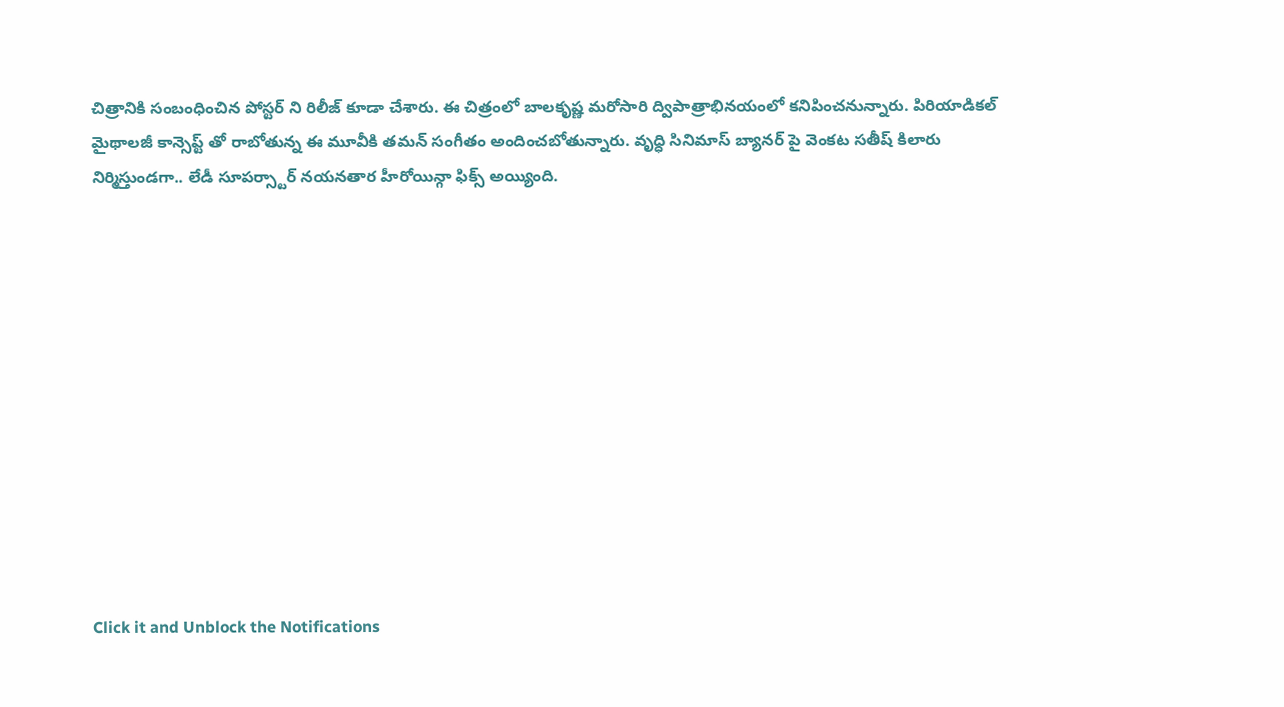చిత్రానికి సంబంధించిన పోస్టర్ ని రిలీజ్ కూడా చేశారు. ఈ చిత్రంలో బాలకృష్ణ మరోసారి ద్విపాత్రాభినయంలో కనిపించనున్నారు. పిరియాడికల్ మైథాలజీ కాన్సెప్ట్ తో రాబోతున్న ఈ మూవీకి తమన్ సంగీతం అందించబోతున్నారు. వృధ్ధి సినిమాస్ బ్యానర్ పై వెంకట సతీష్ కిలారు నిర్మిస్తుండగా.. లేడీ సూపర్స్టార్ నయనతార హీరోయిన్గా ఫిక్స్ అయ్యింది.












Click it and Unblock the Notifications